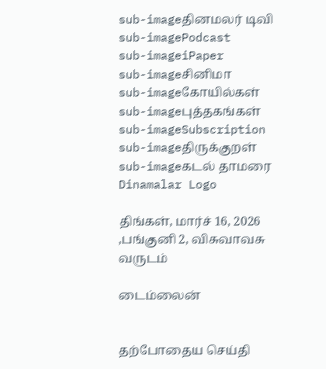sub-imageதினமலர் டிவி
sub-imagePodcast
sub-imageiPaper
sub-imageசினிமா
sub-imageகோயில்கள்
sub-imageபுத்தகங்கள்
sub-imageSubscription
sub-imageதிருக்குறள்
sub-imageகடல் தாமரை
Dinamalar Logo

திங்கள், மார்ச் 16, 2026 ,பங்குனி 2, விசுவாவசு வருடம்

டைம்லைன்


தற்போதைய செய்தி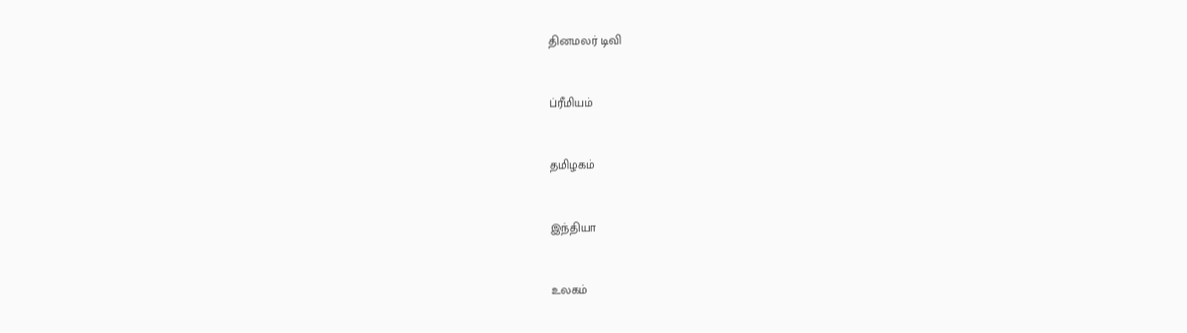தினமலர் டிவி


ப்ரீமியம்


தமிழகம்


இந்தியா


உலகம்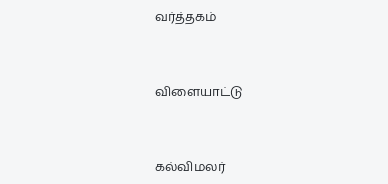வர்த்தகம்


விளையாட்டு


கல்விமலர்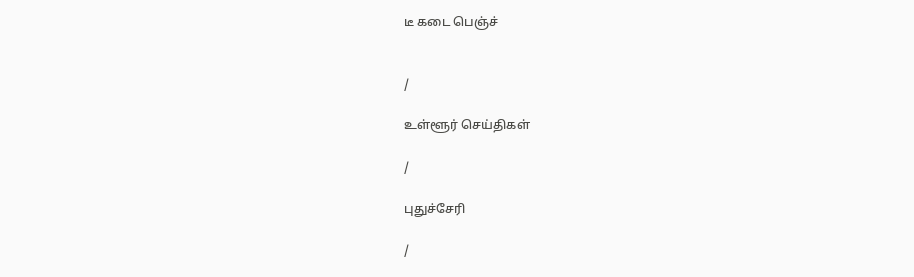டீ கடை பெஞ்ச்


/

உள்ளூர் செய்திகள்

/

புதுச்சேரி

/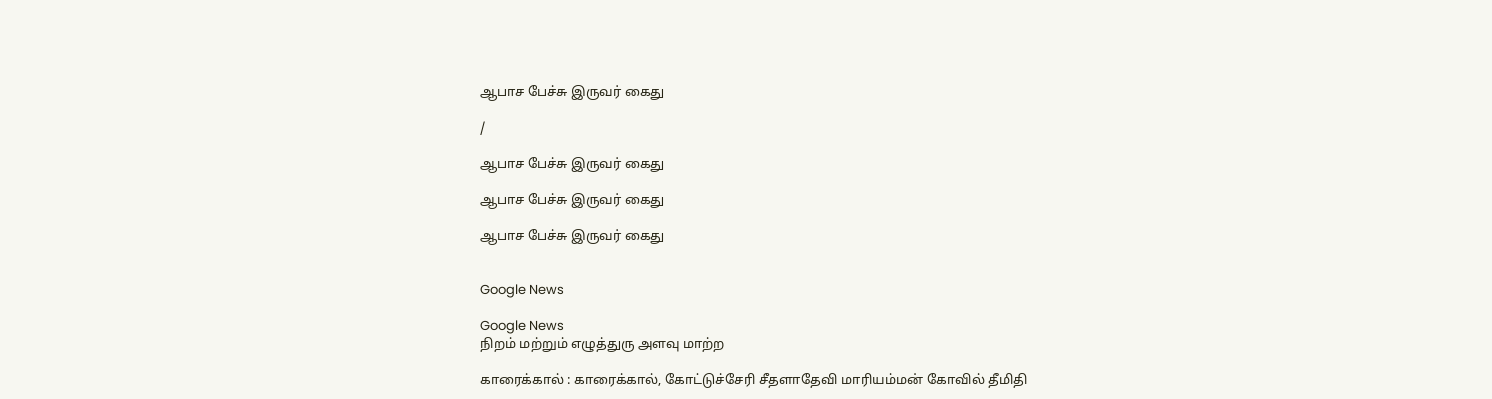ஆபாச பேச்சு இருவர் கைது

/

ஆபாச பேச்சு இருவர் கைது

ஆபாச பேச்சு இருவர் கைது

ஆபாச பேச்சு இருவர் கைது


Google News

Google News
நிறம் மற்றும் எழுத்துரு அளவு மாற்ற

காரைக்கால் : காரைக்கால், கோட்டுச்சேரி சீதளாதேவி மாரியம்மன் கோவில் தீமிதி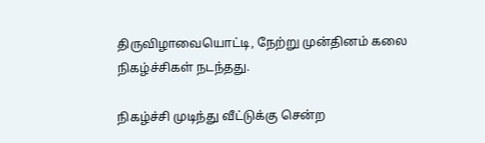திருவிழாவையொட்டி, நேற்று முன்தினம் கலை நிகழ்ச்சிகள் நடந்தது.

நிகழ்ச்சி முடிந்து வீட்டுக்கு சென்ற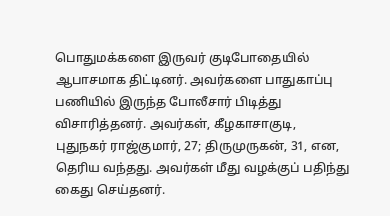பொதுமக்களை இருவர் குடிபோதையில் ஆபாசமாக திட்டினர். அவர்களை பாதுகாப்பு பணியில் இருந்த போலீசார் பிடித்து விசாரித்தனர். அவர்கள், கீழகாசாகுடி, புதுநகர் ராஜ்குமார், 27; திருமுருகன், 31, என, தெரிய வந்தது. அவர்கள் மீது வழக்குப் பதிந்து கைது செய்தனர்.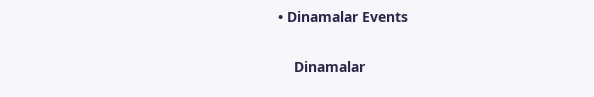• Dinamalar Events


    Dinamalar